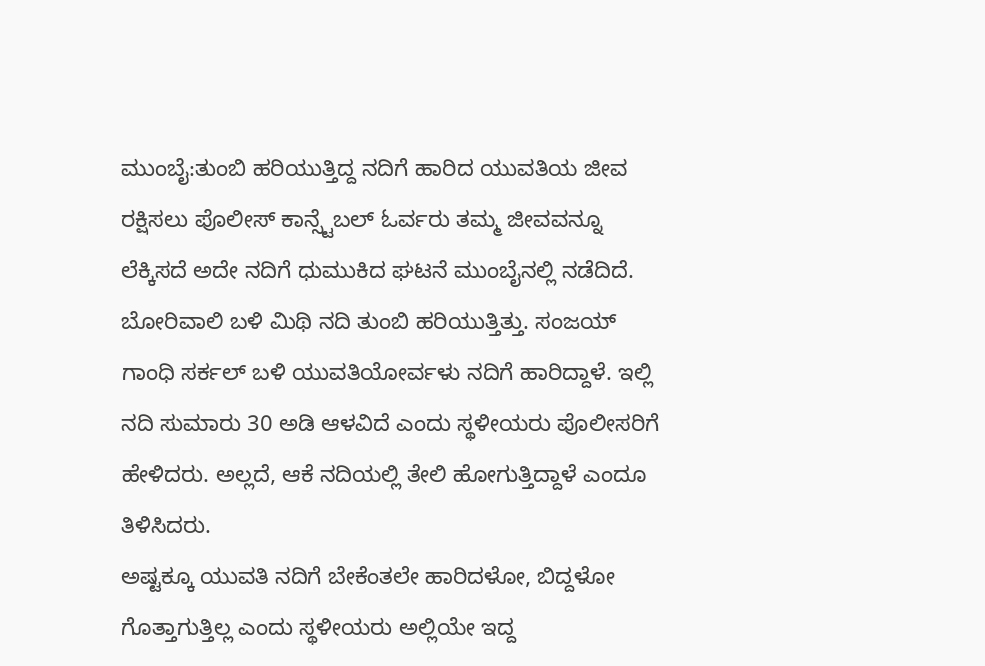ಮುಂಬೈ:ತುಂಬಿ ಹರಿಯುತ್ತಿದ್ದ ನದಿಗೆ ಹಾರಿದ ಯುವತಿಯ ಜೀವ ರಕ್ಷಿಸಲು ಪೊಲೀಸ್ ಕಾನ್ಸ್ಟೆಬಲ್ ಓರ್ವರು ತಮ್ಮ ಜೀವವನ್ನೂ ಲೆಕ್ಕಿಸದೆ ಅದೇ ನದಿಗೆ ಧುಮುಕಿದ ಘಟನೆ ಮುಂಬೈನಲ್ಲಿ ನಡೆದಿದೆ.
ಬೋರಿವಾಲಿ ಬಳಿ ಮಿಥಿ ನದಿ ತುಂಬಿ ಹರಿಯುತ್ತಿತ್ತು. ಸಂಜಯ್ ಗಾಂಧಿ ಸರ್ಕಲ್ ಬಳಿ ಯುವತಿಯೋರ್ವಳು ನದಿಗೆ ಹಾರಿದ್ದಾಳೆ. ಇಲ್ಲಿ ನದಿ ಸುಮಾರು 30 ಅಡಿ ಆಳವಿದೆ ಎಂದು ಸ್ಥಳೀಯರು ಪೊಲೀಸರಿಗೆ ಹೇಳಿದರು. ಅಲ್ಲದೆ, ಆಕೆ ನದಿಯಲ್ಲಿ ತೇಲಿ ಹೋಗುತ್ತಿದ್ದಾಳೆ ಎಂದೂ ತಿಳಿಸಿದರು.
ಅಷ್ಟಕ್ಕೂ ಯುವತಿ ನದಿಗೆ ಬೇಕೆಂತಲೇ ಹಾರಿದಳೋ, ಬಿದ್ದಳೋ ಗೊತ್ತಾಗುತ್ತಿಲ್ಲ ಎಂದು ಸ್ಥಳೀಯರು ಅಲ್ಲಿಯೇ ಇದ್ದ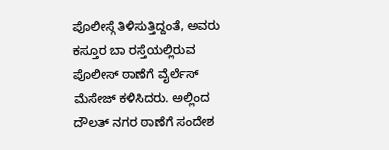ಪೊಲೀಸ್ಗೆ ತಿಳಿಸುತ್ತಿದ್ದಂತೆ, ಅವರು ಕಸ್ತೂರ ಬಾ ರಸ್ತೆಯಲ್ಲಿರುವ ಪೊಲೀಸ್ ಠಾಣೆಗೆ ವೈರ್ಲೆಸ್ ಮೆಸೇಜ್ ಕಳಿಸಿದರು. ಅಲ್ಲಿಂದ ದೌಲತ್ ನಗರ ಠಾಣೆಗೆ ಸಂದೇಶ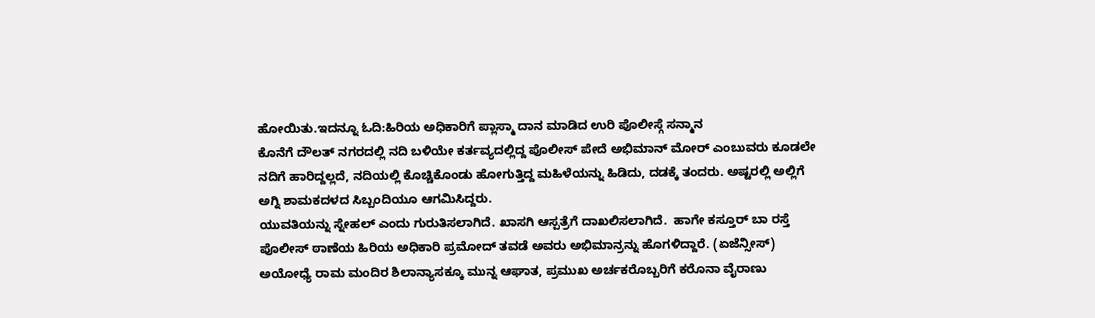ಹೋಯಿತು.ಇದನ್ನೂ ಓದಿ:ಹಿರಿಯ ಅಧಿಕಾರಿಗೆ ಪ್ಲಾಸ್ಮಾ ದಾನ ಮಾಡಿದ ಉರಿ ಪೊಲೀಸ್ಗೆ ಸನ್ಮಾನ
ಕೊನೆಗೆ ದೌಲತ್ ನಗರದಲ್ಲಿ ನದಿ ಬಳಿಯೇ ಕರ್ತವ್ಯದಲ್ಲಿದ್ದ ಪೊಲೀಸ್ ಪೇದೆ ಅಭಿಮಾನ್ ಮೋರ್ ಎಂಬುವರು ಕೂಡಲೇ ನದಿಗೆ ಹಾರಿದ್ದಲ್ಲದೆ, ನದಿಯಲ್ಲಿ ಕೊಚ್ಚಿಕೊಂಡು ಹೋಗುತ್ತಿದ್ದ ಮಹಿಳೆಯನ್ನು ಹಿಡಿದು, ದಡಕ್ಕೆ ತಂದರು. ಅಷ್ಟರಲ್ಲಿ ಅಲ್ಲಿಗೆ ಅಗ್ನಿ ಶಾಮಕದಳದ ಸಿಬ್ಬಂದಿಯೂ ಆಗಮಿಸಿದ್ದರು.
ಯುವತಿಯನ್ನು ಸ್ನೇಹಲ್ ಎಂದು ಗುರುತಿಸಲಾಗಿದೆ. ಖಾಸಗಿ ಆಸ್ಪತ್ರೆಗೆ ದಾಖಲಿಸಲಾಗಿದೆ.  ಹಾಗೇ ಕಸ್ತೂರ್ ಬಾ ರಸ್ತೆ ಪೊಲೀಸ್ ಠಾಣೆಯ ಹಿರಿಯ ಅಧಿಕಾರಿ ಪ್ರಮೋದ್ ತವಡೆ ಅವರು ಅಭಿಮಾನ್ರನ್ನು ಹೊಗಳಿದ್ದಾರೆ. (ಏಜೆನ್ಸೀಸ್)
ಅಯೋಧ್ಯೆ ರಾಮ ಮಂದಿರ ಶಿಲಾನ್ಯಾಸಕ್ಕೂ ಮುನ್ನ ಆಘಾತ, ಪ್ರಮುಖ ಅರ್ಚಕರೊಬ್ಬರಿಗೆ ಕರೊನಾ ವೈರಾಣು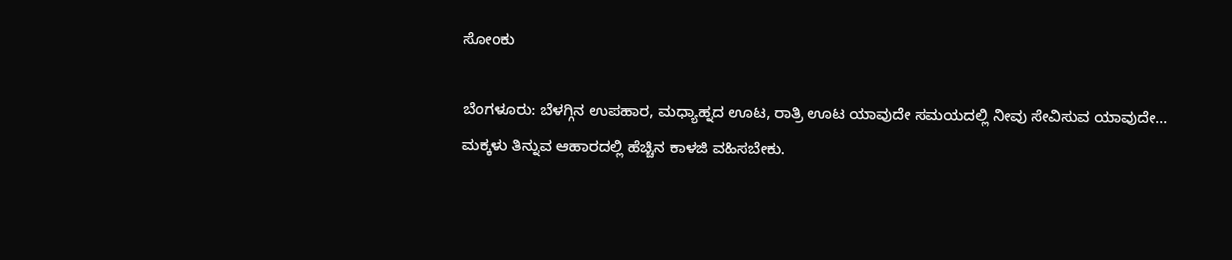ಸೋಂಕು

ಬೆಂಗಳೂರು: ಬೆಳಗ್ಗಿನ ಉಪಹಾರ, ಮಧ್ಯಾಹ್ನದ ಊಟ, ರಾತ್ರಿ ಊಟ ಯಾವುದೇ ಸಮಯದಲ್ಲಿ ನೀವು ಸೇವಿಸುವ ಯಾವುದೇ…
ಮಕ್ಕಳು ತಿನ್ನುವ ಆಹಾರದಲ್ಲಿ ಹೆಚ್ಚಿನ ಕಾಳಜಿ ವಹಿಸಬೇಕು.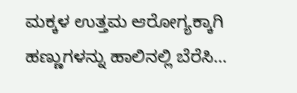ಮಕ್ಕಳ ಉತ್ತಮ ಆರೋಗ್ಯಕ್ಕಾಗಿ ಹಣ್ಣುಗಳನ್ನು ಹಾಲಿನಲ್ಲಿ ಬೆರೆಸಿ…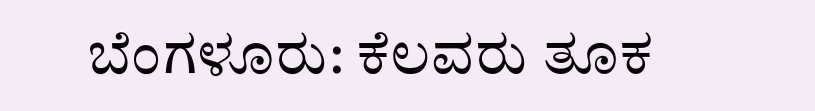ಬೆಂಗಳೂರು: ಕೆಲವರು ತೂಕ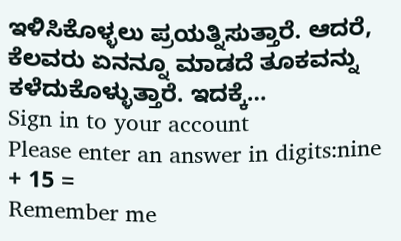ಇಳಿಸಿಕೊಳ್ಳಲು ಪ್ರಯತ್ನಿಸುತ್ತಾರೆ. ಆದರೆ, ಕೆಲವರು ಏನನ್ನೂ ಮಾಡದೆ ತೂಕವನ್ನು ಕಳೆದುಕೊಳ್ಳುತ್ತಾರೆ. ಇದಕ್ಕೆ…
Sign in to your account
Please enter an answer in digits:nine + 15 =
Remember me